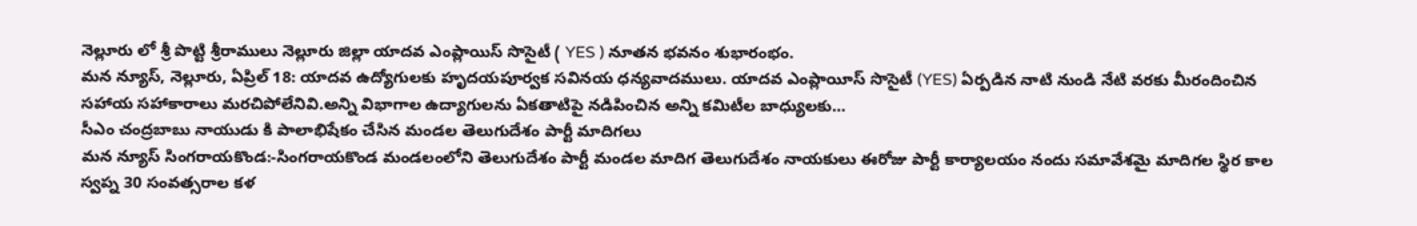నెల్లూరు లో శ్రీ పొట్టి శ్రీరాములు నెల్లూరు జిల్లా యాదవ ఎంప్లాయిస్ సొసైటీ ( YES ) నూతన భవనం శుభారంభం.
మన న్యూస్, నెల్లూరు, ఏప్రిల్ 18: యాదవ ఉద్యోగులకు హృదయపూర్వక సవినయ ధన్యవాదములు. యాదవ ఎంప్లాయీస్ సొసైటీ (YES) ఏర్పడిన నాటి నుండి నేటి వరకు మీరందించిన సహాయ సహాకారాలు మరచిపోలేనివి.అన్ని విభాగాల ఉద్యాగులను ఏకతాటిపై నడిపించిన అన్ని కమిటీల బాధ్యులకు…
సీఎం చంద్రబాబు నాయుడు కి పాలాభిషేకం చేసిన మండల తెలుగుదేశం పార్టీ మాదిగలు
మన న్యూస్ సింగరాయకొండ:-సింగరాయకొండ మండలంలోని తెలుగుదేశం పార్టీ మండల మాదిగ తెలుగుదేశం నాయకులు ఈరోజు పార్టీ కార్యాలయం నందు సమావేశమై మాదిగల స్థిర కాల స్వప్న 30 సంవత్సరాల కళ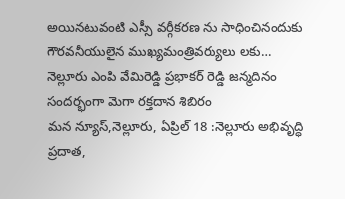అయినటువంటి ఎస్సీ వర్గీకరణ ను సాధించినందుకు గౌరవనీయులైన ముఖ్యమంత్రివర్యులు లకు…
నెల్లూరు ఎంపి వేమిరెడ్డి ప్రభాకర్ రెడ్డి జన్మదినం సందర్భంగా మెగా రక్తదాన శిబిరం
మన న్యూస్,నెల్లూరు, ఏప్రిల్ 18 :నెల్లూరు అభివృద్ధి ప్రదాత,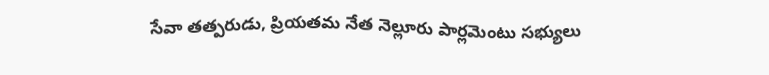సేవా తత్పరుడు, ప్రియతమ నేత నెల్లూరు పార్లమెంటు సభ్యులు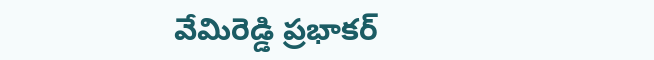వేమిరెడ్డి ప్రభాకర్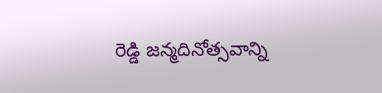రెడ్డి జన్మదినోత్సవాన్ని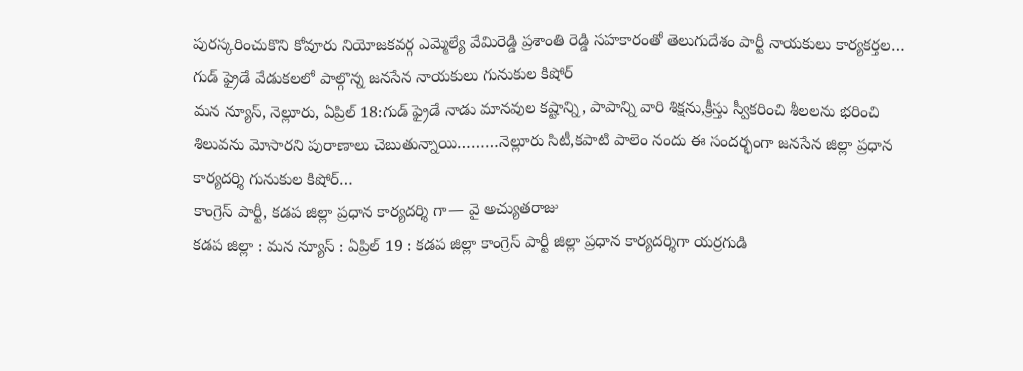పురస్కరించుకొని కోవూరు నియోజకవర్గ ఎమ్మెల్యే వేమిరెడ్డి ప్రశాంతి రెడ్డి సహకారంతో తెలుగుదేశం పార్టీ నాయకులు కార్యకర్తల…
గుడ్ ఫ్రైడే వేడుకలలో పాల్గొన్న జనసేన నాయకులు గునుకుల కిషోర్
మన న్యూస్, నెల్లూరు, ఏప్రిల్ 18:గుడ్ ఫ్రైడే నాడు మానవుల కష్టాన్ని, పాపాన్ని వారి శిక్షను,క్రీస్తు స్వీకరించి శీలలను భరించి శిలువను మోసారని పురాణాలు చెబుతున్నాయి………నెల్లూరు సిటీ,కపాటి పాలెం నందు ఈ సందర్భంగా జనసేన జిల్లా ప్రధాన కార్యదర్శి గునుకుల కిషోర్…
కాంగ్రెస్ పార్టీ, కడప జిల్లా ప్రధాన కార్యదర్శి గా— వై అచ్యుతరాజు
కడప జిల్లా : మన న్యూస్ : ఏప్రిల్ 19 : కడప జిల్లా కాంగ్రెస్ పార్టీ జిల్లా ప్రధాన కార్యదర్శిగా యర్రగుడి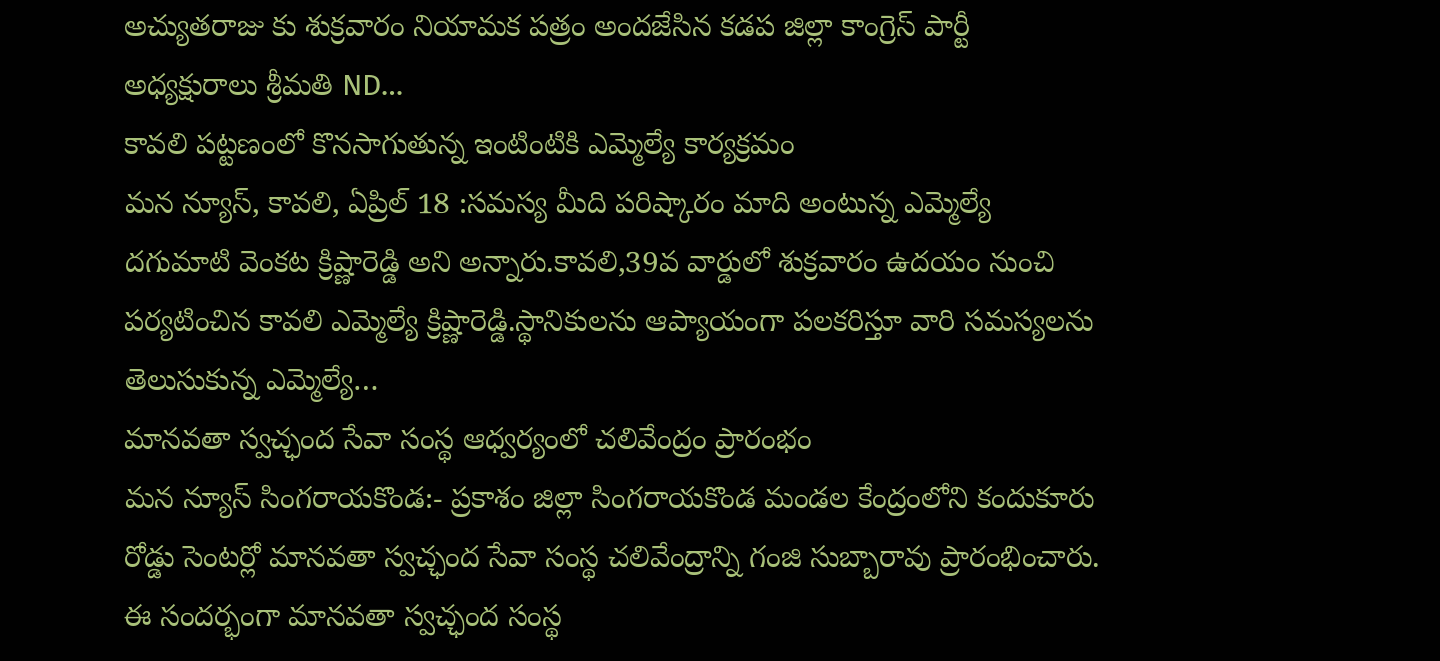అచ్యుతరాజు కు శుక్రవారం నియామక పత్రం అందజేసిన కడప జిల్లా కాంగ్రెస్ పార్టీ అధ్యక్షురాలు శ్రీమతి ND…
కావలి పట్టణంలో కొనసాగుతున్న ఇంటింటికి ఎమ్మెల్యే కార్యక్రమం
మన న్యూస్, కావలి, ఏప్రిల్ 18 :సమస్య మీది పరిష్కారం మాది అంటున్న ఎమ్మెల్యే దగుమాటి వెంకట క్రిష్ణారెడ్డి అని అన్నారు.కావలి,39వ వార్డులో శుక్రవారం ఉదయం నుంచి పర్యటించిన కావలి ఎమ్మెల్యే క్రిష్ణారెడ్డి.స్థానికులను ఆప్యాయంగా పలకరిస్తూ వారి సమస్యలను తెలుసుకున్న ఎమ్మెల్యే…
మానవతా స్వచ్ఛంద సేవా సంస్థ ఆధ్వర్యంలో చలివేంద్రం ప్రారంభం
మన న్యూస్ సింగరాయకొండ:- ప్రకాశం జిల్లా సింగరాయకొండ మండల కేంద్రంలోని కందుకూరు రోడ్డు సెంటర్లో మానవతా స్వచ్ఛంద సేవా సంస్థ చలివేంద్రాన్ని గంజి సుబ్బారావు ప్రారంభించారు. ఈ సందర్భంగా మానవతా స్వచ్ఛంద సంస్థ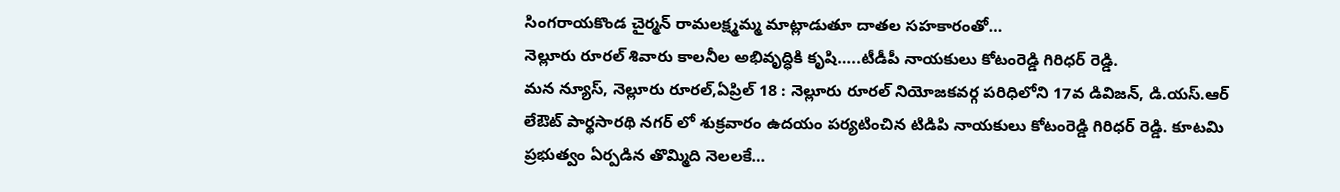సింగరాయకొండ చైర్మన్ రామలక్ష్మమ్మ మాట్లాడుతూ దాతల సహకారంతో…
నెల్లూరు రూరల్ శివారు కాలనీల అభివృద్ధికి కృషి…..టీడీపీ నాయకులు కోటంరెడ్డి గిరిధర్ రెడ్డి.
మన న్యూస్, నెల్లూరు రూరల్,ఏప్రిల్ 18 : నెల్లూరు రూరల్ నియోజకవర్గ పరిధిలోని 17వ డివిజన్, డి.యస్.ఆర్ లేఔట్ పార్థసారథి నగర్ లో శుక్రవారం ఉదయం పర్యటించిన టిడిపి నాయకులు కోటంరెడ్డి గిరిధర్ రెడ్డి. కూటమి ప్రభుత్వం ఏర్పడిన తొమ్మిది నెలలకే…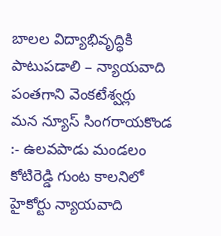బాలల విద్యాభివృద్ధికి పాటుపడాలి – న్యాయవాది పంతగాని వెంకటేశ్వర్లు
మన న్యూస్ సింగరాయకొండ :- ఉలవపాడు మండలం కోటిరెడ్డి గుంట కాలనిలో హైకోర్టు న్యాయవాది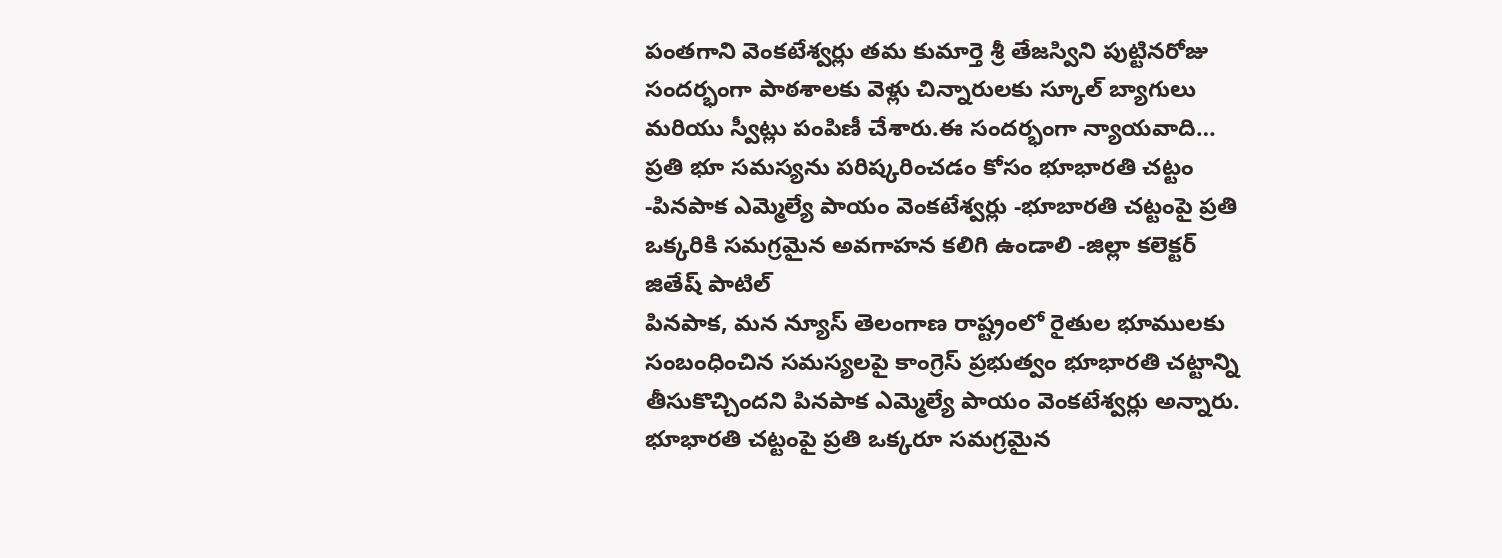పంతగాని వెంకటేశ్వర్లు తమ కుమార్తె శ్రీ తేజస్విని పుట్టినరోజు సందర్భంగా పాఠశాలకు వెళ్లు చిన్నారులకు స్కూల్ బ్యాగులు మరియు స్వీట్లు పంపిణీ చేశారు.ఈ సందర్భంగా న్యాయవాది…
ప్రతి భూ సమస్యను పరిష్కరించడం కోసం భూభారతి చట్టం -పినపాక ఎమ్మెల్యే పాయం వెంకటేశ్వర్లు -భూబారతి చట్టంపై ప్రతి ఒక్కరికి సమగ్రమైన అవగాహన కలిగి ఉండాలి -జిల్లా కలెక్టర్ జితేష్ పాటిల్
పినపాక, మన న్యూస్ తెలంగాణ రాష్ట్రంలో రైతుల భూములకు సంబంధించిన సమస్యలపై కాంగ్రెస్ ప్రభుత్వం భూభారతి చట్టాన్ని తీసుకొచ్చిందని పినపాక ఎమ్మెల్యే పాయం వెంకటేశ్వర్లు అన్నారు. భూభారతి చట్టంపై ప్రతి ఒక్కరూ సమగ్రమైన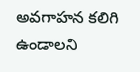అవగాహన కలిగి ఉండాలని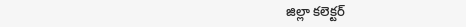జిల్లా కలెక్టర్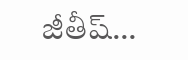జీతీష్…